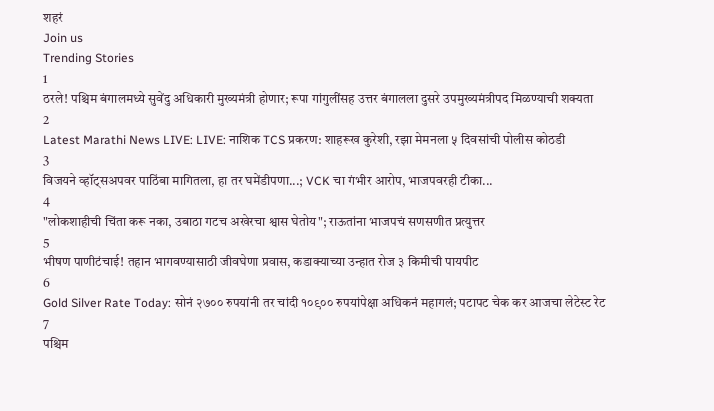शहरं
Join us
Trending Stories
1
ठरले! पश्चिम बंगालमध्ये सुवेंदु अधिकारी मुख्यमंत्री होणार; रूपा गांगुलींसह उत्तर बंगालला दुसरे उपमुख्यमंत्रीपद मिळण्याची शक्यता
2
Latest Marathi News LIVE: LIVE: नाशिक TCS प्रकरण: शाहरूख कुरेशी, रझा मेमनला ५ दिवसांची पोलीस कोठडी
3
विजयने व्हॉट्सअपवर पाठिंबा मागितला, हा तर घमेंडीपणा...; VCK चा गंभीर आरोप, भाजपवरही टीका...
4
"लोकशाहीची चिंता करू नका, उबाठा गटच अखेरचा श्वास घेतोय"; राऊतांना भाजपचं सणसणीत प्रत्युत्तर
5
भीषण पाणीटंचाई! तहान भागवण्यासाठी जीवघेणा प्रवास, कडाक्याच्या उन्हात रोज ३ किमीची पायपीट
6
Gold Silver Rate Today: सोनं २७०० रुपयांनी तर चांदी १०९०० रुपयांपेक्षा अधिकनं महागलं; पटापट चेक कर आजचा लेटेस्ट रेट
7
पश्चिम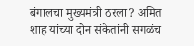बंगालचा मुख्यमंत्री ठरला? अमित शाह यांच्या दोन संकेतांनी सगळंच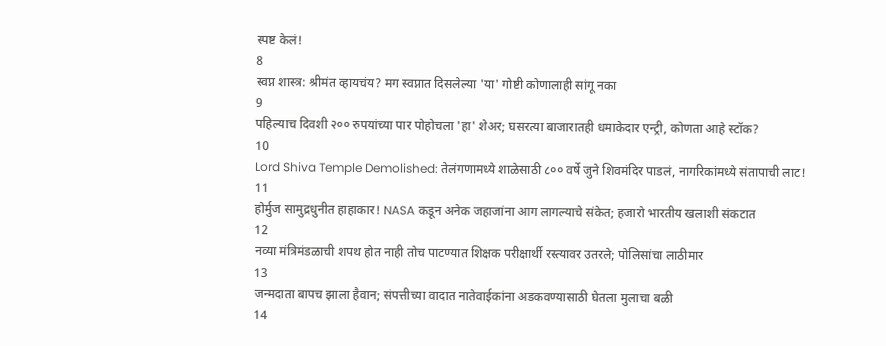स्पष्ट केलं!
8
स्वप्न शास्त्र: श्रीमंत व्हायचंय? मग स्वप्नात दिसलेल्या 'या' गोष्टी कोणालाही सांगू नका
9
पहिल्याच दिवशी २०० रुपयांच्या पार पोहोचला 'हा' शेअर; घसरत्या बाजारातही धमाकेदार एन्ट्री, कोणता आहे स्टॉक?
10
Lord Shiva Temple Demolished: तेलंगणामध्ये शाळेसाठी ८०० वर्षे जुने शिवमंदिर पाडलं, नागरिकांमध्ये संतापाची लाट!
11
होर्मुज सामुद्रधुनीत हाहाकार! NASA कडून अनेक जहाजांना आग लागल्याचे संकेत; हजारो भारतीय खलाशी संकटात
12
नव्या मंत्रिमंडळाची शपथ होत नाही तोच पाटण्यात शिक्षक परीक्षार्थी रस्त्यावर उतरले; पोलिसांचा लाठीमार
13
जन्मदाता बापच झाला हैवान; संपत्तीच्या वादात नातेवाईकांना अडकवण्यासाठी घेतला मुलाचा बळी
14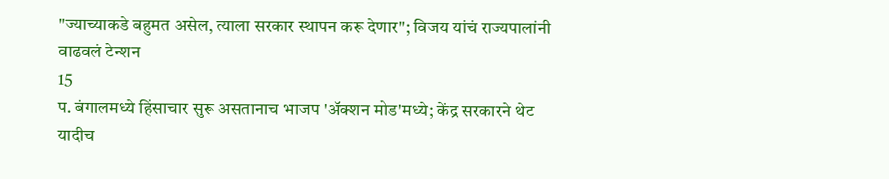"ज्याच्याकडे बहुमत असेल, त्याला सरकार स्थापन करू देणार"; विजय यांचं राज्यपालांनी वाढवलं टेन्शन
15
प. बंगालमध्ये हिंसाचार सुरू असतानाच भाजप 'अ‍ॅक्शन मोड'मध्ये; केंद्र सरकारने थेट यादीच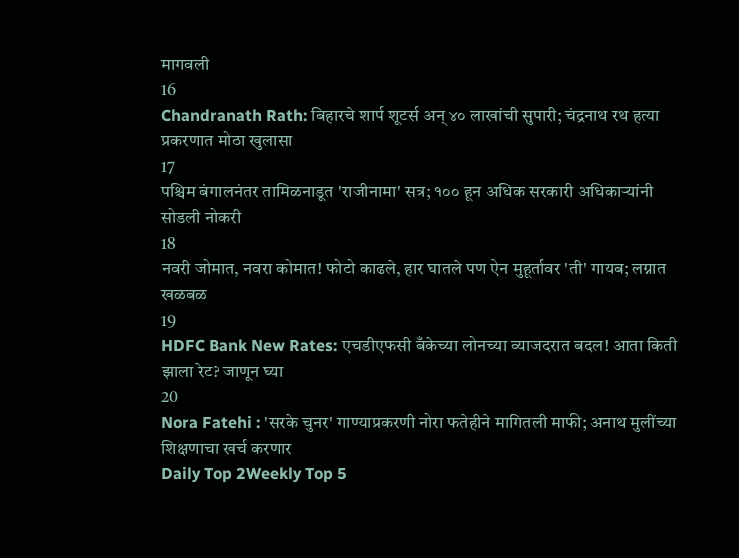मागवली
16
Chandranath Rath: बिहारचे शार्प शूटर्स अन् ४० लाखांची सुपारी; चंद्रनाथ रथ हत्या प्रकरणात मोठा खुलासा
17
पश्चिम बंगालनंतर तामिळनाडूत 'राजीनामा' सत्र; १०० हून अधिक सरकारी अधिकाऱ्यांनी सोडली नोकरी
18
नवरी जोमात, नवरा कोमात! फोटो काढले, हार घातले पण ऐन मुहूर्तावर 'ती' गायब; लग्नात खळबळ
19
HDFC Bank New Rates: एचडीएफसी बँकेच्या लोनच्या व्याजदरात बदल! आता किती झाला रेट? जाणून घ्या
20
Nora Fatehi : 'सरके चुनर' गाण्याप्रकरणी नोरा फतेहीने मागितली माफी; अनाथ मुलींच्या शिक्षणाचा खर्च करणार
Daily Top 2Weekly Top 5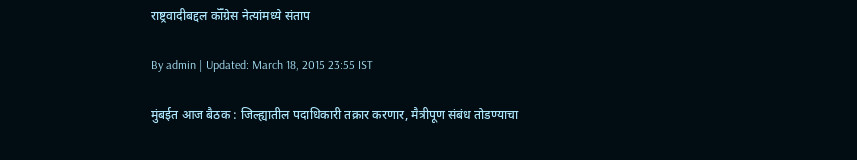राष्ट्रवादीबद्दल कॉँग्रेस नेत्यांमध्ये संताप

By admin | Updated: March 18, 2015 23:55 IST

मुंबईत आज बैठक : जिल्ह्यातील पदाधिकारी तक्रार करणार, मैत्रीपूण संबंध तोडण्याचा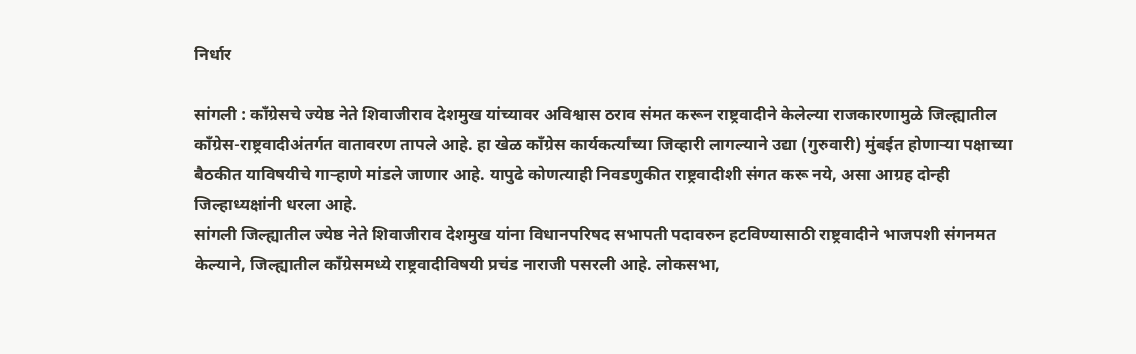निर्धार

सांगली : काँग्रेसचे ज्येष्ठ नेते शिवाजीराव देशमुख यांच्यावर अविश्वास ठराव संमत करून राष्ट्रवादीने केलेल्या राजकारणामुळे जिल्ह्यातील काँग्रेस-राष्ट्रवादीअंतर्गत वातावरण तापले आहे. हा खेळ काँग्रेस कार्यकर्त्यांच्या जिव्हारी लागल्याने उद्या (गुरुवारी) मुंबईत होणाऱ्या पक्षाच्या बैठकीत याविषयीचे गाऱ्हाणे मांडले जाणार आहे. यापुढे कोणत्याही निवडणुकीत राष्ट्रवादीशी संगत करू नये, असा आग्रह दोन्ही जिल्हाध्यक्षांनी धरला आहे.
सांगली जिल्ह्यातील ज्येष्ठ नेते शिवाजीराव देशमुख यांना विधानपरिषद सभापती पदावरुन हटविण्यासाठी राष्ट्रवादीने भाजपशी संगनमत केल्याने, जिल्ह्यातील काँग्रेसमध्ये राष्ट्रवादीविषयी प्रचंड नाराजी पसरली आहे. लोकसभा,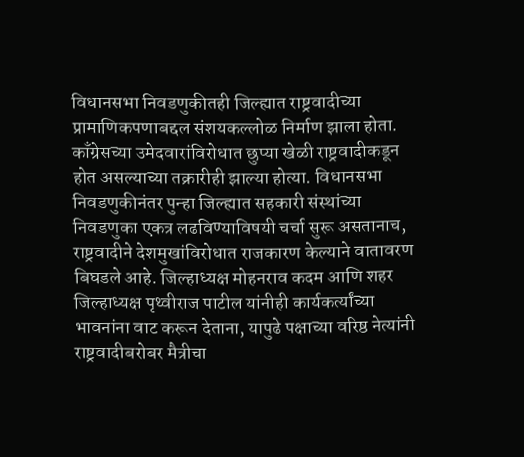विधानसभा निवडणुकीतही जिल्ह्यात राष्ट्रवादीच्या प्रामाणिकपणाबद्दल संशयकल्लोळ निर्माण झाला होता. काँग्रेसच्या उमेदवारांविरोधात छुप्या खेळी राष्ट्रवादीकडून होत असल्याच्या तक्रारीही झाल्या होत्या. विधानसभा निवडणुकीनंतर पुन्हा जिल्ह्यात सहकारी संस्थांच्या निवडणुका एकत्र लढविण्याविषयी चर्चा सुरू असतानाच, राष्ट्रवादीने देशमुखांविरोधात राजकारण केल्याने वातावरण बिघडले आहे. जिल्हाध्यक्ष मोहनराव कदम आणि शहर जिल्हाध्यक्ष पृथ्वीराज पाटील यांनीही कार्यकर्त्यांच्या भावनांना वाट करून देताना, यापुढे पक्षाच्या वरिष्ठ नेत्यांनी राष्ट्रवादीबरोबर मैत्रीचा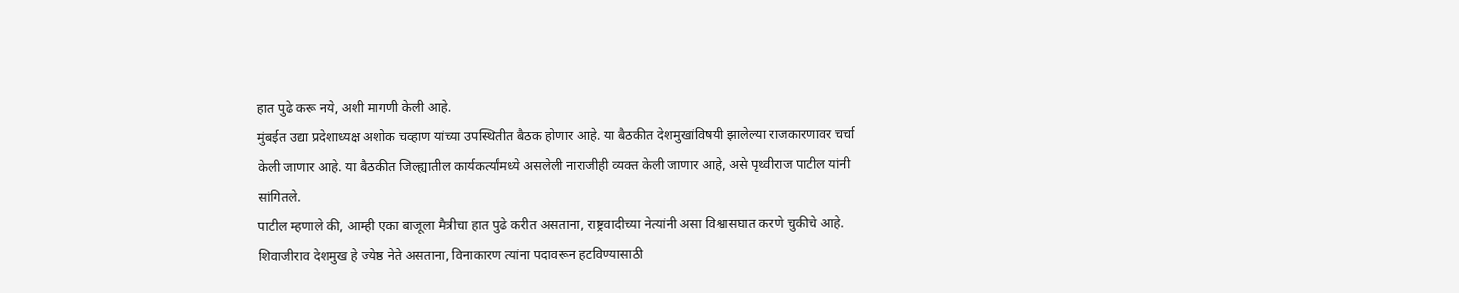हात पुढे करू नये, अशी मागणी केली आहे.
मुंबईत उद्या प्रदेशाध्यक्ष अशोक चव्हाण यांच्या उपस्थितीत बैठक होणार आहे. या बैठकीत देशमुखांविषयी झालेल्या राजकारणावर चर्चा केली जाणार आहे. या बैठकीत जिल्ह्यातील कार्यकर्त्यांमध्ये असलेली नाराजीही व्यक्त केली जाणार आहे, असे पृथ्वीराज पाटील यांनी सांगितले.
पाटील म्हणाले की, आम्ही एका बाजूला मैत्रीचा हात पुढे करीत असताना, राष्ट्रवादीच्या नेत्यांनी असा विश्वासघात करणे चुकीचे आहे. शिवाजीराव देशमुख हे ज्येष्ठ नेते असताना, विनाकारण त्यांना पदावरून हटविण्यासाठी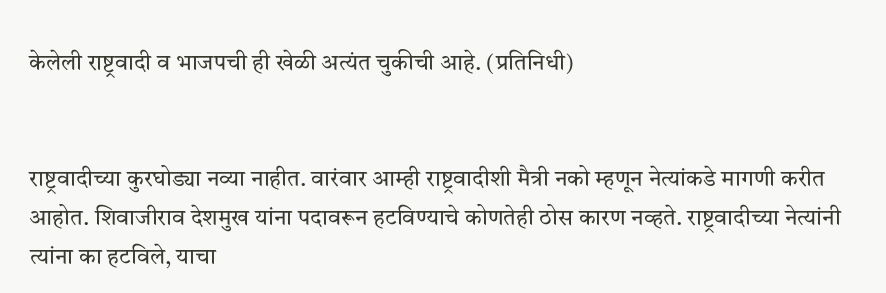केलेली राष्ट्रवादी व भाजपची ही खेळी अत्यंत चुकीची आहे. (प्रतिनिधी)


राष्ट्रवादीच्या कुरघोड्या नव्या नाहीत. वारंवार आम्ही राष्ट्रवादीशी मैत्री नको म्हणून नेत्यांकडे मागणी करीत आहोत. शिवाजीराव देशमुख यांना पदावरून हटविण्याचे कोणतेही ठोस कारण नव्हते. राष्ट्रवादीच्या नेत्यांनी त्यांना का हटविले, याचा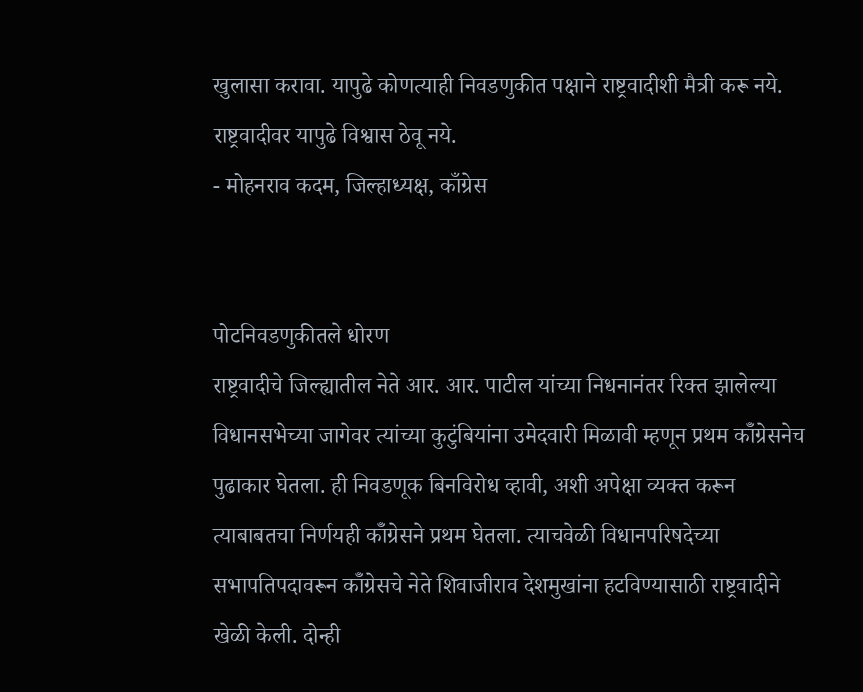खुलासा करावा. यापुढे कोणत्याही निवडणुकीत पक्षाने राष्ट्रवादीशी मैत्री करू नये. राष्ट्रवादीवर यापुढे विश्वास ठेवू नये.
- मोहनराव कदम, जिल्हाध्यक्ष, काँग्रेस


पोटनिवडणुकीतले धोरण
राष्ट्रवादीचे जिल्ह्यातील नेते आर. आर. पाटील यांच्या निधनानंतर रिक्त झालेल्या विधानसभेच्या जागेवर त्यांच्या कुटुंबियांना उमेदवारी मिळावी म्हणून प्रथम कॉँग्रेसनेच पुढाकार घेतला. ही निवडणूक बिनविरोध व्हावी, अशी अपेक्षा व्यक्त करून त्याबाबतचा निर्णयही कॉँग्रेसने प्रथम घेतला. त्याचवेळी विधानपरिषदेच्या सभापतिपदावरून कॉँग्रेसचे नेते शिवाजीराव देशमुखांना हटविण्यासाठी राष्ट्रवादीने खेळी केली. दोन्ही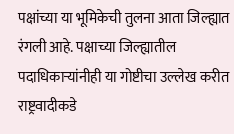पक्षांच्या या भूमिकेची तुलना आता जिल्ह्यात रंगली आहे. पक्षाच्या जिल्ह्यातील पदाधिकाऱ्यांनीही या गोष्टीचा उल्लेख करीत राष्ट्रवादीकडे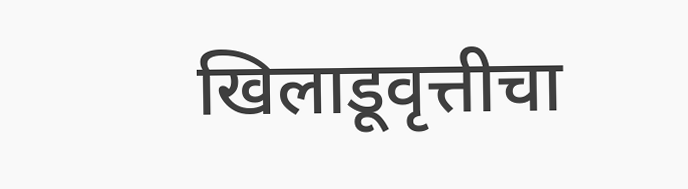खिलाडूवृत्तीचा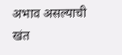अभाव असल्याची खंत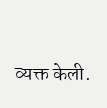व्यक्त केली.